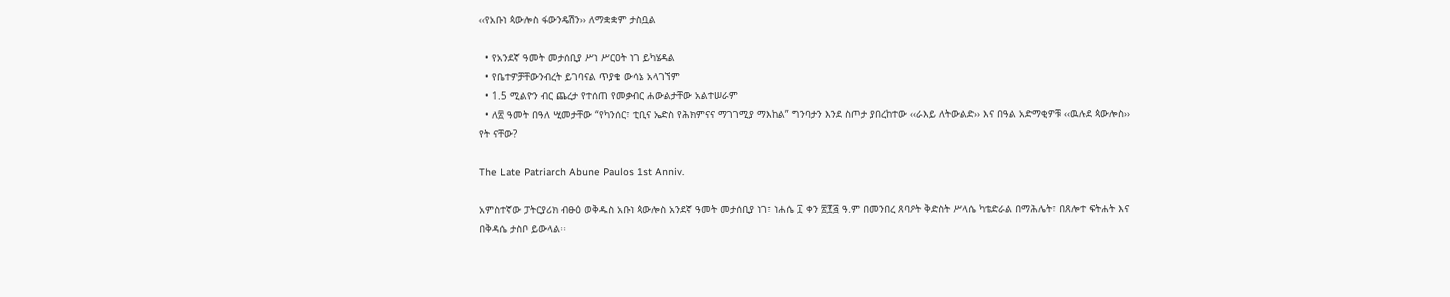‹‹የአቡነ ጳውሎስ ፋውንዴሽን›› ለማቋቋም ታስቧል

  • የአንደኛ ዓመት መታሰቢያ ሥነ ሥርዐት ነገ ይካሄዳል
  • የቤተዎቻቸውንብረት ይገባናል ጥያቄ ውሳኔ አላገኘም
  • 1.5 ሚልዮን ብር ጨረታ የተሰጠ የመቃብር ሐውልታቸው አልተሠራም
  • ለ፳ ዓመት በዓለ ሢመታቸው “የካንሰር፣ ቲቢና ኤድስ የሕክምናና ማገገሚያ ማእከል” ግንባታን እንደ ስጦታ ያበረከተው ‹‹ራእይ ለትውልድ›› እና በዓል አድማቂዎቹ ‹‹ዉሉደ ጳውሎስ›› የት ናቸው?

The Late Patriarch Abune Paulos 1st Anniv.

አምስተኛው ፓትርያሪክ ብፁዕ ወቅዱስ አቡነ ጳውሎስ አንደኛ ዓመት መታሰቢያ ነገ፣ ነሐሴ ፲ ቀን ፳፻፭ ዓ.ም በመንበረ ጸባዖት ቅድስት ሥላሴ ካቴድራል በማሕሌት፣ በጸሎተ ፍትሐት እና በቅዳሴ ታስቦ ይውላል፡፡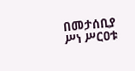በመታሰቢያ ሥነ ሥርዐቱ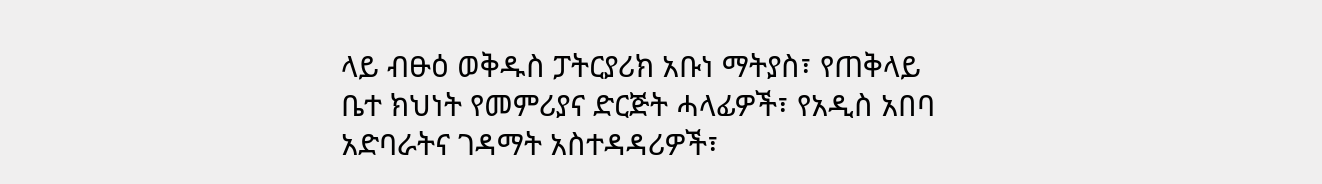ላይ ብፁዕ ወቅዱስ ፓትርያሪክ አቡነ ማትያስ፣ የጠቅላይ ቤተ ክህነት የመምሪያና ድርጅት ሓላፊዎች፣ የአዲስ አበባ አድባራትና ገዳማት አስተዳዳሪዎች፣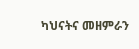ካህናትና መዘምራን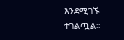እንደሚገኙ ተገልጧል፡፡